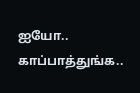ஐயோ.. காப்பாத்துங்க..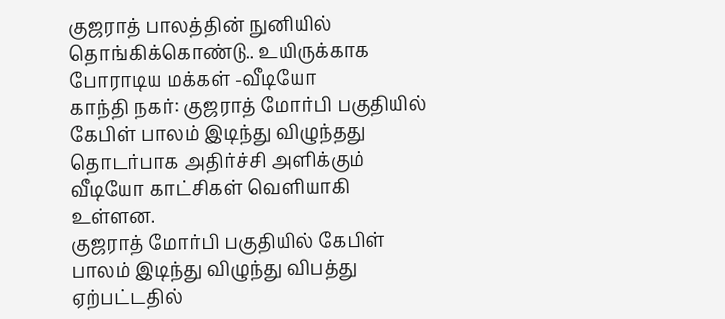குஜராத் பாலத்தின் நுனியில் தொங்கிக்கொண்டு.. உயிருக்காக போராடிய மக்கள் -வீடியோ
காந்தி நகர்: குஜராத் மோர்பி பகுதியில் கேபிள் பாலம் இடிந்து விழுந்தது தொடர்பாக அதிர்ச்சி அளிக்கும் வீடியோ காட்சிகள் வெளியாகி உள்ளன.
குஜராத் மோர்பி பகுதியில் கேபிள் பாலம் இடிந்து விழுந்து விபத்து ஏற்பட்டதில்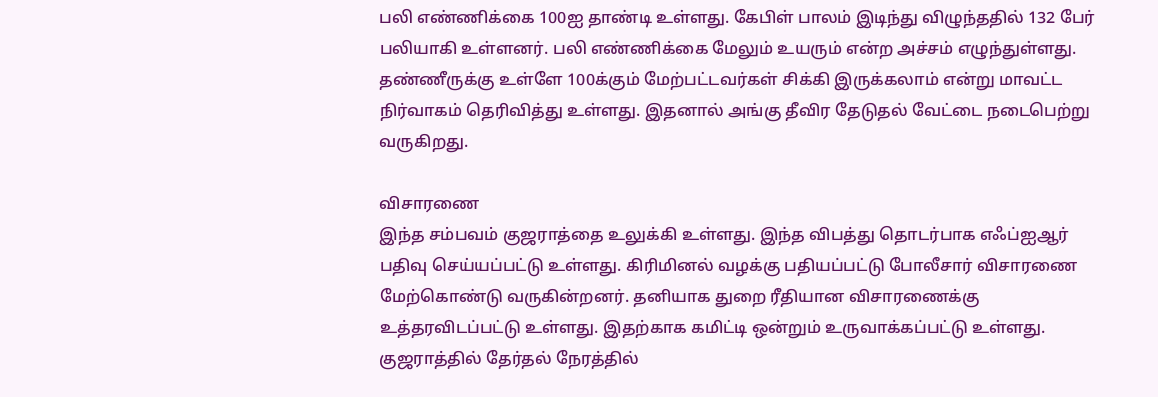பலி எண்ணிக்கை 100ஐ தாண்டி உள்ளது. கேபிள் பாலம் இடிந்து விழுந்ததில் 132 பேர் பலியாகி உள்ளனர். பலி எண்ணிக்கை மேலும் உயரும் என்ற அச்சம் எழுந்துள்ளது.
தண்ணீருக்கு உள்ளே 100க்கும் மேற்பட்டவர்கள் சிக்கி இருக்கலாம் என்று மாவட்ட நிர்வாகம் தெரிவித்து உள்ளது. இதனால் அங்கு தீவிர தேடுதல் வேட்டை நடைபெற்று வருகிறது.

விசாரணை
இந்த சம்பவம் குஜராத்தை உலுக்கி உள்ளது. இந்த விபத்து தொடர்பாக எஃப்ஐஆர் பதிவு செய்யப்பட்டு உள்ளது. கிரிமினல் வழக்கு பதியப்பட்டு போலீசார் விசாரணை மேற்கொண்டு வருகின்றனர். தனியாக துறை ரீதியான விசாரணைக்கு உத்தரவிடப்பட்டு உள்ளது. இதற்காக கமிட்டி ஒன்றும் உருவாக்கப்பட்டு உள்ளது. குஜராத்தில் தேர்தல் நேரத்தில்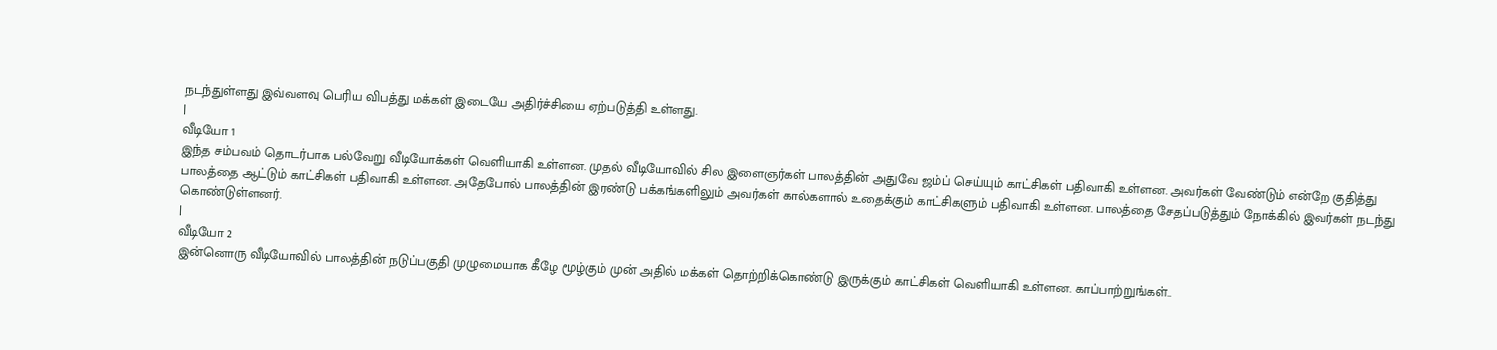நடந்துள்ளது இவ்வளவு பெரிய விபத்து மக்கள் இடையே அதிர்ச்சியை ஏற்படுத்தி உள்ளது.
|
வீடியோ 1
இந்த சம்பவம் தொடர்பாக பல்வேறு வீடியோக்கள் வெளியாகி உள்ளன. முதல் வீடியோவில் சில இளைஞர்கள் பாலத்தின் அதுவே ஜம்ப் செய்யும் காட்சிகள் பதிவாகி உள்ளன. அவர்கள் வேண்டும் என்றே குதித்து பாலத்தை ஆட்டும் காட்சிகள் பதிவாகி உள்ளன. அதேபோல் பாலத்தின் இரண்டு பக்கங்களிலும் அவர்கள் கால்களால் உதைக்கும் காட்சிகளும் பதிவாகி உள்ளன. பாலத்தை சேதப்படுத்தும் நோக்கில் இவர்கள் நடந்து கொண்டுள்ளனர்.
|
வீடியோ 2
இன்னொரு வீடியோவில் பாலத்தின் நடுப்பகுதி முழுமையாக கீழே மூழ்கும் முன் அதில் மக்கள் தொற்றிக்கொண்டு இருக்கும் காட்சிகள் வெளியாகி உள்ளன. காப்பாற்றுங்கள்..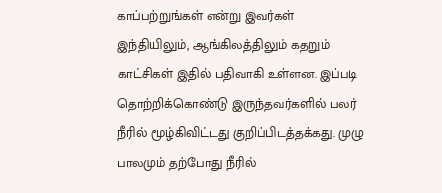காப்பற்றுங்கள் என்று இவர்கள் இந்தியிலும், ஆங்கிலத்திலும் கதறும் காட்சிகள் இதில் பதிவாகி உள்ளன. இப்படி தொற்றிக்கொண்டு இருந்தவர்களில் பலர் நீரில் மூழ்கிவிட்டது குறிப்பிடத்தக்கது. முழு பாலமும் தற்போது நீரில்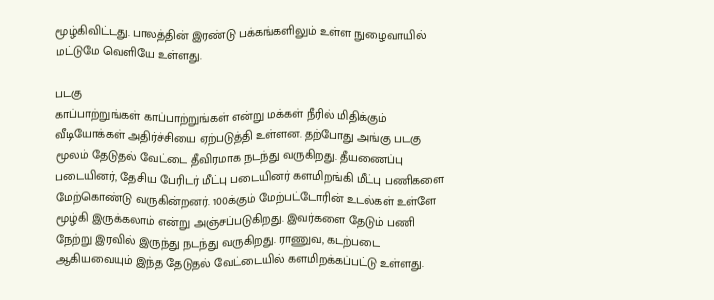மூழ்கிவிட்டது. பாலத்தின் இரண்டு பக்கங்களிலும் உள்ள நுழைவாயில் மட்டுமே வெளியே உள்ளது.

படகு
காப்பாற்றுங்கள் காப்பாற்றுங்கள் என்று மக்கள் நீரில் மிதிக்கும் வீடியோக்கள் அதிர்ச்சியை ஏற்படுத்தி உள்ளன. தற்போது அங்கு படகு மூலம் தேடுதல் வேட்டை தீவிரமாக நடந்து வருகிறது. தீயணைப்பு படையினர், தேசிய பேரிடர் மீட்பு படையினர் களமிறங்கி மீட்பு பணிகளை மேற்கொண்டு வருகின்றனர். 100க்கும் மேற்பட்டோரின் உடல்கள் உள்ளே மூழ்கி இருக்கலாம் என்று அஞ்சப்படுகிறது. இவர்களை தேடும் பணி நேற்று இரவில் இருந்து நடந்து வருகிறது. ராணுவ, கடற்படை ஆகியவையும் இந்த தேடுதல் வேட்டையில் களமிறக்கப்பட்டு உள்ளது.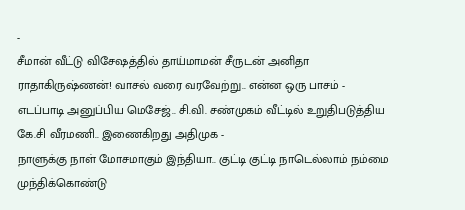-
சீமான் வீட்டு விசேஷத்தில் தாய்மாமன் சீருடன் அனிதா ராதாகிருஷ்ணன்! வாசல் வரை வரவேற்று.. என்ன ஒரு பாசம் -
எடப்பாடி அனுப்பிய மெசேஜ்.. சி.வி. சண்முகம் வீட்டில் உறுதிபடுத்திய கே.சி வீரமணி.. இணைகிறது அதிமுக -
நாளுக்கு நாள் மோசமாகும் இந்தியா.. குட்டி குட்டி நாடெல்லாம் நம்மை முந்திக்கொண்டு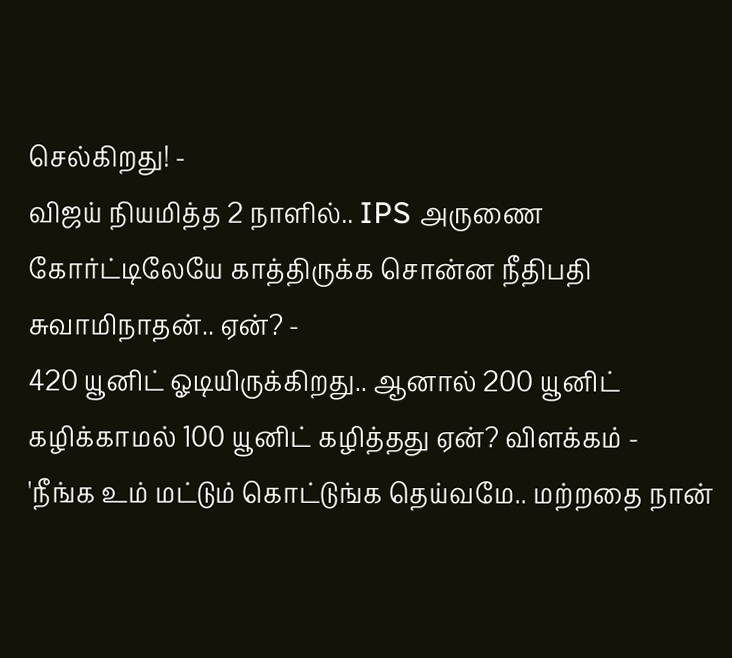செல்கிறது! -
விஜய் நியமித்த 2 நாளில்.. IPS அருணை கோர்ட்டிலேயே காத்திருக்க சொன்ன நீதிபதி சுவாமிநாதன்.. ஏன்? -
420 யூனிட் ஓடியிருக்கிறது.. ஆனால் 200 யூனிட் கழிக்காமல் 100 யூனிட் கழித்தது ஏன்? விளக்கம் -
'நீங்க உம் மட்டும் கொட்டுங்க தெய்வமே.. மற்றதை நான்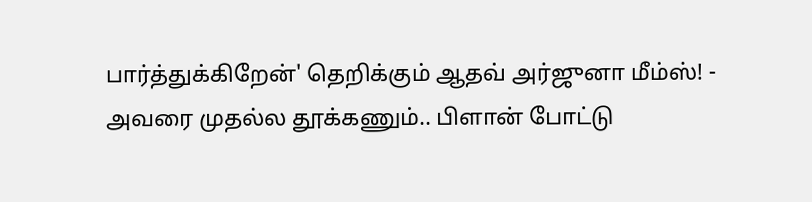பார்த்துக்கிறேன்' தெறிக்கும் ஆதவ் அர்ஜுனா மீம்ஸ்! -
அவரை முதல்ல தூக்கணும்.. பிளான் போட்டு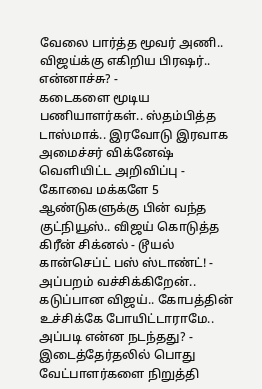வேலை பார்த்த மூவர் அணி.. விஜய்க்கு எகிறிய பிரஷர்.. என்னாச்சு? -
கடைகளை மூடிய பணியாளர்கள்.. ஸ்தம்பித்த டாஸ்மாக்.. இரவோடு இரவாக அமைச்சர் விக்னேஷ் வெளியிட்ட அறிவிப்பு -
கோவை மக்களே 5 ஆண்டுகளுக்கு பின் வந்த குட்நியூஸ்.. விஜய் கொடுத்த கிரீன் சிக்னல் - டூயல் கான்செப்ட் பஸ் ஸ்டாண்ட்! -
அப்பறம் வச்சிக்கிறேன்.. கடுப்பான விஜய்.. கோபத்தின் உச்சிக்கே போயிட்டாராமே.. அப்படி என்ன நடந்தது? -
இடைத்தேர்தலில் பொது வேட்பாளர்களை நிறுத்தி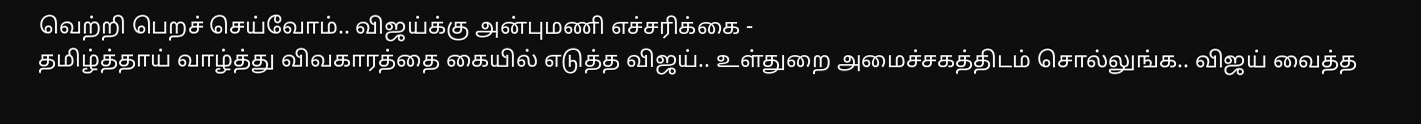வெற்றி பெறச் செய்வோம்.. விஜய்க்கு அன்புமணி எச்சரிக்கை -
தமிழ்த்தாய் வாழ்த்து விவகாரத்தை கையில் எடுத்த விஜய்.. உள்துறை அமைச்சகத்திடம் சொல்லுங்க.. விஜய் வைத்த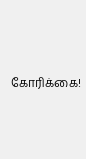கோரிக்கை!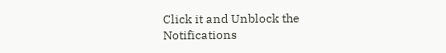Click it and Unblock the Notifications